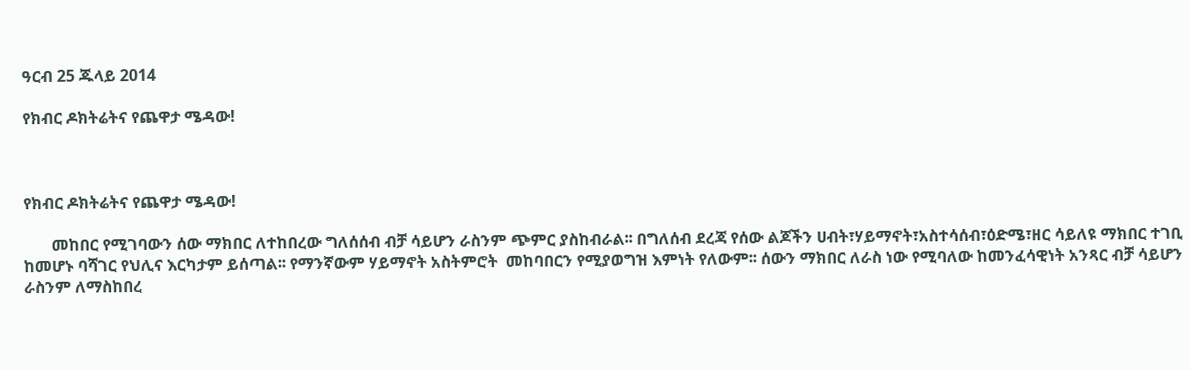ዓርብ 25 ጁላይ 2014

የክብር ዶክትሬትና የጨዋታ ሜዳው!



የክብር ዶክትሬትና የጨዋታ ሜዳው!

       መከበር የሚገባውን ሰው ማክበር ለተከበረው ግለሰሰብ ብቻ ሳይሆን ራስንም ጭምር ያስከብራል፡፡ በግለሰብ ደረጃ የሰው ልጆችን ሀብት፣ሃይማኖት፣አስተሳሰብ፣ዕድሜ፣ዘር ሳይለዩ ማክበር ተገቢ ከመሆኑ ባሻገር የህሊና እርካታም ይሰጣል፡፡ የማንኛውም ሃይማኖት አስትምሮት  መከባበርን የሚያወግዝ እምነት የለውም፡፡ ሰውን ማክበር ለራስ ነው የሚባለው ከመንፈሳዊነት አንጻር ብቻ ሳይሆን ራስንም ለማስከበረ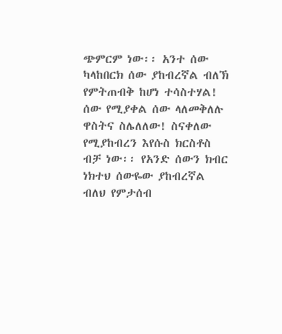ጭምርም ነው፡፡ አንተ ሰው  ካላከበርክ ሰው ያከብረኛል ብለኽ የምትጠብቅ ከሆነ ተሳስተሃል! ሰው የሚያቀል ሰው ላለመቅለሉ ዋስትና ስሌለለው! ስናቀለው የሚያከብረን እየሱስ ክርስቶስ ብቻ ነው፡፡ የአንድ ሰውን ክብር ነክተህ ሰውዬው ያከብረኛል ብለህ የምታሰብ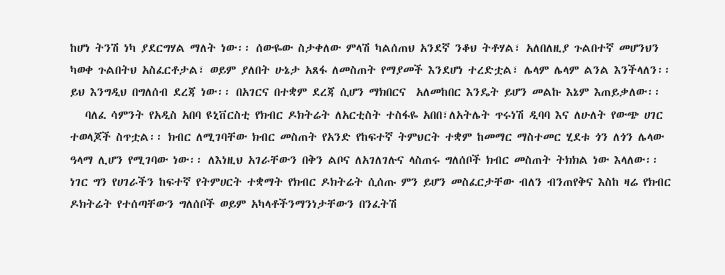ከሆነ ትንሽ ነካ ያደርግሃል ማለት ነው፡፡ ሰውዬው ስታቀለው ምላሽ ካልሰጠህ አንደኛ ንቆህ ትቶሃል፣ አለበለዚያ ጉልበተኛ መሆንህን ካወቀ ጉልበትህ አስፈርቶታል፣ ወይም ያለበት ሁኔታ አጸፋ ለመስጠት የማያመች እንደሆነ ተረድቷል፣ ሌላም ሌላም ልንል እንችላለን፡፡ ይህ እንግዲህ በግለሰብ ደረጃ ነው፡፡ በአገርና በተቋም ደረጃ ሲሆን ማክበርና  አለመከበር እንዴት ይሆን መልኩ እኔም እጠይቃለው፡፡
   ባለፈ ሳምንት የአዲስ አበባ ዩኒቨርስቲ የክብር ዶክትሬት ለአርቲስት ተስፋዬ አበበ፣ለአትሌት ጥሩነሽ ዲባባ እና ለሁለት የውጭ ሀገር ተወላጆች ስጥቷል፡፡ ክብር ለሚገባቸው ክብር መስጠት የአንድ የከፍተኛ ትምህርት ተቋም ከመማር ማስተመር ሂደቱ ጎን ለጎን ሌላው ዓላማ ሊሆን የሚገባው ነው፡፡ ለእነዚህ አገራቸውን በቅን ልቦና ለአገለገሉና ላስጠሩ ግለሰቦች ክብር መስጠት ትክክል ነው እላለው፡፡ ነገር ግን የሀገራችን ከፍተኛ የትምሀርት ተቋማት የክብር ዶክትሬት ሲሰጡ ምን ይሆን መስፈርታቸው ብለን ብንጠየቅና እስከ ዛሬ የክብር ዶክትሬት የተሰጣቸውን ግለሰቦች ወይም አካላቶችንማንነታቸውን በንፈትሽ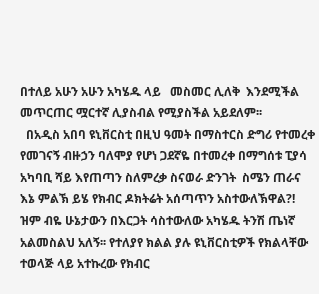በተለይ አሁን አሁን አካሄዱ ላይ   መስመር ሊለቅ  እንደሚችል መጥርጠር ሟርተኛ ሊያስብል የሚያስችል አይደለም፡፡
  በአዲስ አበባ ዩኒቨርስቲ በዚህ ዓመት በማስተርስ ድግሪ የተመረቀ የመገናኝ ብዙኃን ባለሞያ የሆነ ጋደኛዬ በተመረቀ በማግሰቱ ፒያሳ አካባቢ ሻይ እየጠጣን ስለምረቃ ስናወራ ድንገት  ስሜን ጠራና እኔ ምልኽ ይሄ የክብር ዶክትሬት አሰጣጥን አስተውለኽዋል?! ዝም ብዬ ሁኔታውን በእርጋት ሳስተውለው አካሄዱ ትንሽ ጤነኛ አልመስልህ አለኝ፡፡ የተለያየ ክልል ያሉ ዩኒቨርስቲዎች የክልላቸው ተወላጅ ላይ አተኩረው የክብር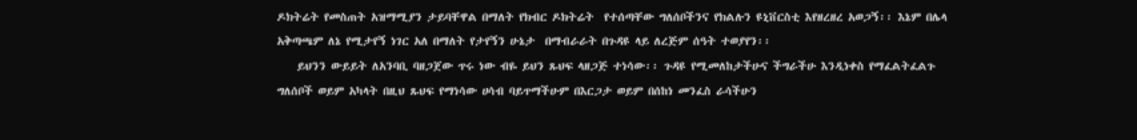ዶክትሬት የመስጠት አዝማሚያን ታይባቸዋል በማለት የክብር ዶክትሬት  የተሰጣቸው ግለሰቦችንና የክልሉን ዩኒቨርስቲ እየዘረዘረ አወጋኝ፡፡ እኔም በሌላ አቅጣጫም ለኔ የሚታየኝ ነገር አለ በማለት የታየኝን ሁኔታ  በማብራራት በጉዳዩ ላይ ለረጅም ሰዓት ተወያየን፡፡
    ይህንን ውይይት ለአንባቢ ባዘጋጀው ጥሩ ነው ብዬ ይህን ጹህፍ ላዘጋጅ ተነሳው፡፡ ጉዳዩ የሚመለከታችሁና ችግራችሁ እንዲነቀስ የማፈልትፈልጉ ግለሰቦች ወይም አካላት በዚህ ጹህፍ የማነሳው ሀሳብ ባይጥማችሁም በእርጋታ ወይም በሰከነ መንፈስ ራሳችሁን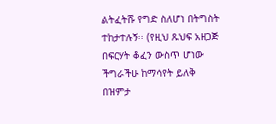ልትፈትሹ የግድ ስለሆነ በትግስት ተከታተሉኝ፡፡ (የዚህ ጹህፍ አዘጋጅ በፍርሃት ቆፈን ውስጥ ሆነው ችግራችሁ ከማሳየት ይለቅ በዝምታ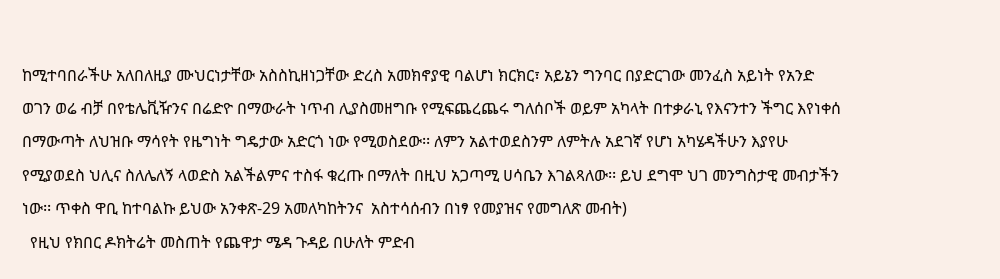ከሚተባበራችሁ አለበለዚያ ሙህርነታቸው አስስኪዘነጋቸው ድረስ አመክኖያዊ ባልሆነ ክርክር፣ አይኔን ግንባር በያድርገው መንፈስ አይነት የአንድ ወገን ወሬ ብቻ በየቴሌቪዥንና በሬድዮ በማውራት ነጥብ ሊያስመዘግቡ የሚፍጨረጨሩ ግለሰቦች ወይም አካላት በተቃራኒ የእናንተን ችግር እየነቀሰ በማውጣት ለህዝቡ ማሳየት የዜግነት ግዴታው አድርጎ ነው የሚወስደው፡፡ ለምን አልተወደስንም ለምትሉ አደገኛ የሆነ አካሄዳችሁን እያየሁ የሚያወደስ ህሊና ስለሌለኝ ላወድስ አልችልምና ተስፋ ቁረጡ በማለት በዚህ አጋጣሚ ሀሳቤን እገልጻለው፡፡ ይህ ደግሞ ህገ መንግስታዊ መብታችን ነው፡፡ ጥቀስ ዋቢ ከተባልኩ ይህው አንቀጽ-29 አመለካከትንና  አስተሳሰብን በነፃ የመያዝና የመግለጽ መብት)
  የዚህ የክበር ዶክትሬት መስጠት የጨዋታ ሜዳ ጉዳይ በሁለት ምድብ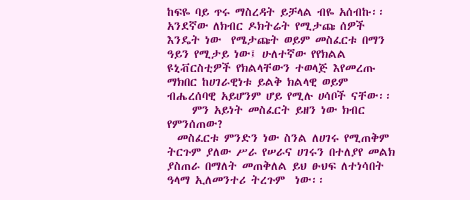ከፍዬ ባይ ጥሩ ማስረዳት ይቻላል ብዬ አሰብኩ፡፡ አንደኛው ለክብር ዶክትሬት የሚታጩ ሰዎች እንዴት ነው  የሜታጩት ወይም መስፈርቱ በማን ዓይን የሚታይ ነው፤ ሁለተኛው የየክልል ዩኒቭርስቲዎች የክልላቸውን ተወላጅ እየመረጡ ማክበር ከሀገራዊነቱ ይልቅ ክልላዊ ወይም ብሔረሰባዊ አይሆንም ሆይ የሚሉ ሀሳቦች ናቸው፡፡
     ምን አይነት መስፈርት ይዘን ነው ክብር የምንሰጠው?
  መስፈርቱ ምንድን ነው ስንል ለሀገሩ የሚጠቅም ትርጉም ያለው ሥራ የሠራና ሀገሩን በተለያየ መልክ ያስጠራ በማለት መጠቅለል ይህ ፁህፍ ለተነሳበት ዓላማ ኢለመንተሪ ትረጉም  ነው፡፡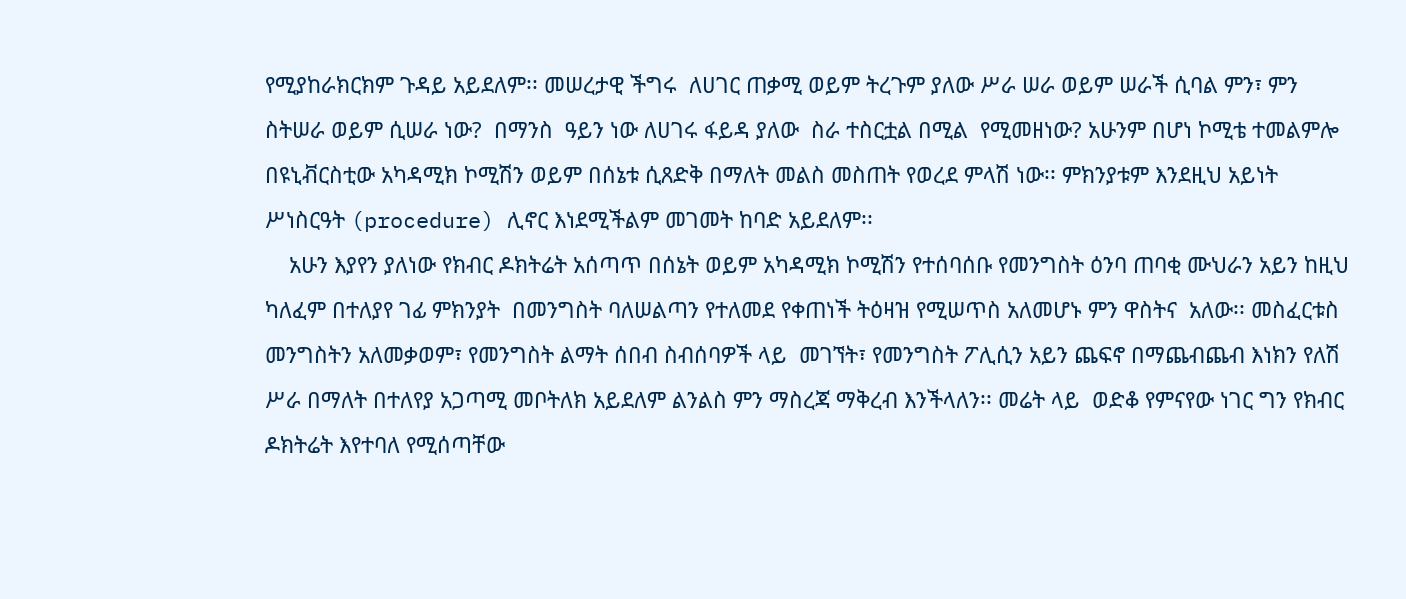የሚያከራክርክም ጉዳይ አይደለም፡፡ መሠረታዊ ችግሩ  ለሀገር ጠቃሚ ወይም ትረጉም ያለው ሥራ ሠራ ወይም ሠራች ሲባል ምን፣ ምን ስትሠራ ወይም ሲሠራ ነው?  በማንስ  ዓይን ነው ለሀገሩ ፋይዳ ያለው  ስራ ተስርቷል በሚል  የሚመዘነው? አሁንም በሆነ ኮሚቴ ተመልምሎ በዩኒቭርስቲው አካዳሚክ ኮሚሽን ወይም በሰኔቱ ሲጸድቅ በማለት መልስ መስጠት የወረደ ምላሽ ነው፡፡ ምክንያቱም እንደዚህ አይነት ሥነስርዓት (procedure) ሊኖር እነደሚችልም መገመት ከባድ አይደለም፡፡
    አሁን እያየን ያለነው የክብር ዶክትሬት አሰጣጥ በሰኔት ወይም አካዳሚክ ኮሚሽን የተሰባሰቡ የመንግስት ዕንባ ጠባቂ ሙህራን አይን ከዚህ  ካለፈም በተለያየ ገፊ ምክንያት  በመንግስት ባለሠልጣን የተለመደ የቀጠነች ትዕዛዝ የሚሠጥስ አለመሆኑ ምን ዋስትና  አለው፡፡ መስፈርቱስ መንግስትን አለመቃወም፣ የመንግስት ልማት ሰበብ ስብሰባዎች ላይ  መገኘት፣ የመንግስት ፖሊሲን አይን ጨፍኖ በማጨብጨብ እነክን የለሽ ሥራ በማለት በተለየያ አጋጣሚ መቦትለክ አይደለም ልንልስ ምን ማስረጃ ማቅረብ እንችላለን፡፡ መሬት ላይ  ወድቆ የምናየው ነገር ግን የክብር ዶክትሬት እየተባለ የሚሰጣቸው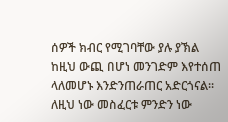ሰዎች ክብር የሚገባቸው ያሉ ያኽል ከዚህ ውጪ በሆነ መንገድም እየተሰጠ ላለመሆኑ እንድንጠራጠር አድርጎናል፡፡ ለዚህ ነው መስፈርቱ ምንድን ነው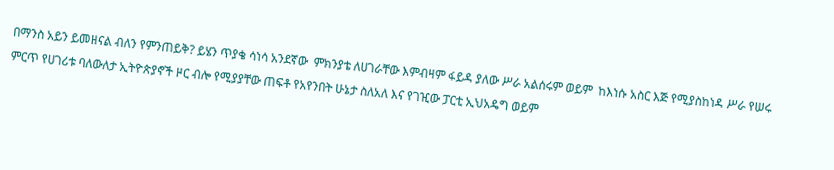በማንስ አይን ይመዘናል ብለን የምንጠይቅ? ይሄን ጥያቄ ሳነሳ አንደኛው  ምክንያቴ ለሀገራቸው እምብዛም ፋይዳ ያለው ሥራ አልሰሩም ወይም  ከእነሱ አስር እጅ የሚያስከነዳ ሥራ የሠሩ ምርጥ የሀገሪቱ ባለውለታ ኢትዮጵያኖች ዞር ብሎ የሚያያቸው ጠፍቶ የአየንበት ሁኔታ ስለአለ እና የገዢው ፓርቲ ኢህአዴግ ወይም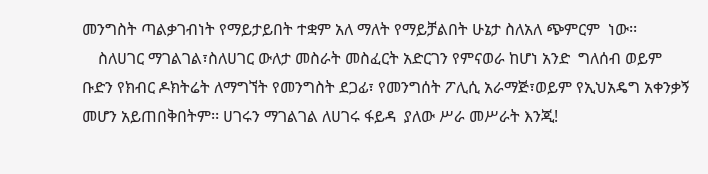መንግስት ጣልቃገብነት የማይታይበት ተቋም አለ ማለት የማይቻልበት ሁኔታ ስለአለ ጭምርም  ነው፡፡
    ስለሀገር ማገልገል፣ስለሀገር ውለታ መስራት መስፈርት አድርገን የምናወራ ከሆነ አንድ  ግለሰብ ወይም ቡድን የክብር ዶክትሬት ለማግኘት የመንግስት ደጋፊ፣ የመንግሰት ፖሊሲ አራማጅ፣ወይም የኢህአዴግ አቀንቃኝ መሆን አይጠበቅበትም፡፡ ሀገሩን ማገልገል ለሀገሩ ፋይዳ  ያለው ሥራ መሥራት እንጂ!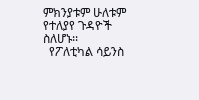ምክንያቱም ሁለቱም የተለያየ ጉዳዮች ስለሆኑ፡፡
  የፖለቲካል ሳይንስ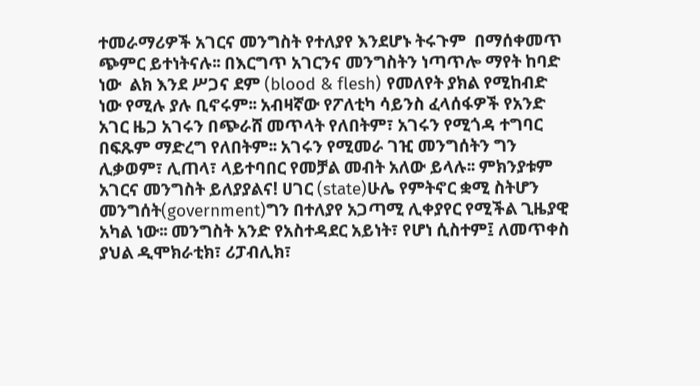ተመራማሪዎች አገርና መንግስት የተለያየ እንደሆኑ ትሩጉም  በማሰቀመጥ ጭምር ይተነትናሉ፡፡ በእርግጥ አገርንና መንግስትን ነጣጥሎ ማየት ከባድ ነው  ልክ እንደ ሥጋና ደም (blood & flesh) የመለየት ያክል የሚከብድ ነው የሚሉ ያሉ ቢኖሩም፡፡ አብዛኛው የፖለቲካ ሳይንስ ፈላሰፋዎች የአንድ አገር ዜጋ አገሩን በጭራሸ መጥላት የለበትም፣ አገሩን የሚጎዳ ተግባር በፍጹም ማድረግ የለበትም፡፡ አገሩን የሚመራ ገዢ መንግሰትን ግን  ሊቃወም፣ ሊጠላ፣ ላይተባበር የመቻል መብት አለው ይላሉ፡፡ ምክንያቱም አገርና መንግስት ይለያያልና! ሀገር (state)ሁሌ የምትኖር ቋሚ ስትሆን መንግሰት(government)ግን በተለያየ አጋጣሚ ሊቀያየር የሚችል ጊዜያዊ አካል ነው፡፡ መንግስት አንድ የአስተዳደር አይነት፣ የሆነ ሲስተም፤ ለመጥቀስ ያህል ዲሞክራቲክ፣ ሪፓብሊክ፣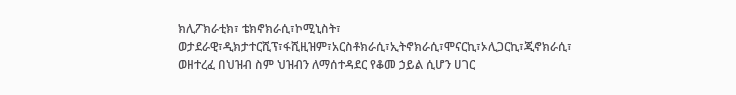ክሊፖክራቲክ፣ ቴክኖክራሲ፣ኮሚኒስት፣ ወታደራዊ፣ዲክታተርሺፕ፣ፋሺዚዝም፣አርስቶክራሲ፣ኢትኖክራሲ፣ሞናርኪ፣ኦሊጋርኪ፣ጂኖክራሲ፣ ወዘተረፈ በህዝብ ስም ህዝብን ለማሰተዳደር የቆመ ኃይል ሲሆን ሀገር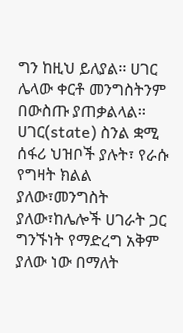ግን ከዚህ ይለያል፡፡ ሀገር ሌላው ቀርቶ መንግስትንም በውስጡ ያጠቃልላል፡፡ ሀገር(state) ስንል ቋሚ ሰፋሪ ህዝቦች ያሉት፣ የራሱ የግዛት ክልል ያለው፣መንግስት ያለው፣ከሌሎች ሀገራት ጋር ግንኙነት የማድረግ አቅም ያለው ነው በማለት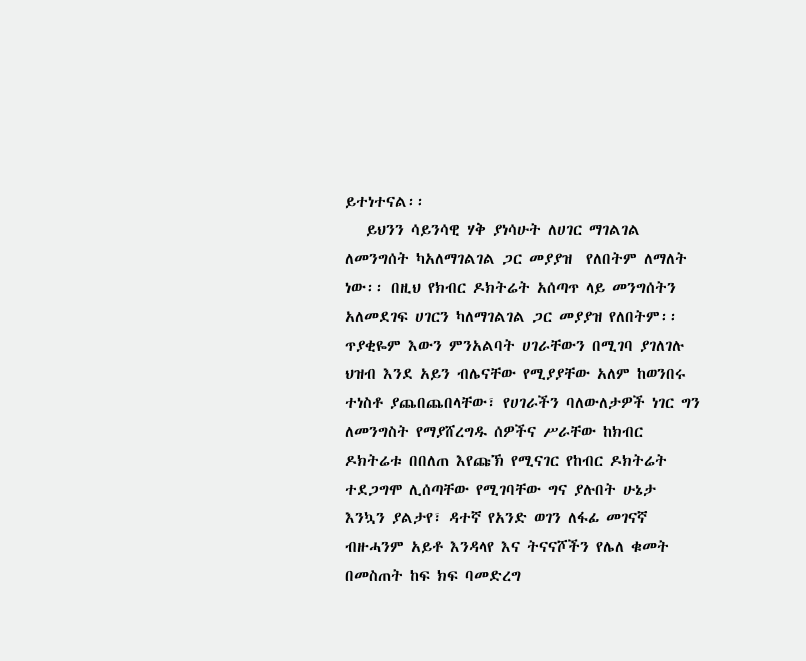ይተነተናል፡፡
   ይህንን ሳይንሳዊ ሃቅ ያነሳሁት ለሀገር ማገልገል ለመንግሰት ካአለማገልገል ጋር መያያዝ  የለበትም ለማለት ነው፡፡ በዚህ የክብር ዶክትሬት አሰጣጥ ላይ መንግሰትን አለመደገፍ ሀገርን ካለማገልገል ጋር መያያዝ የለበትም፡፡ ጥያቂዬም እውን ምንአልባት ሀገራቸውን በሚገባ ያገለገሉ ህዝብ እንደ አይን ብሌናቸው የሚያያቸው አለም ከወንበሩ ተነስቶ ያጨበጨበላቸው፣ የሀገራችን ባለውለታዎች ነገር ግን ለመንግስት የማያሸረግዱ ሰዎችና ሥራቸው ከክብር ዶክትሬቱ በበለጠ እየጩኽ የሚናገር የከብር ዶክትሬት ተደጋግሞ ሊሰጣቸው የሚገባቸው ግና ያሉበት ሁኔታ እንኳን ያልታየ፣ ዳተኛ የአንድ ወገን ለፋፊ መገናኛ ብዙሓንም አይቶ እንዳላየ እና ትናናሾችን የሌለ ቁመት በመስጠት ከፍ ክፍ ባመድረግ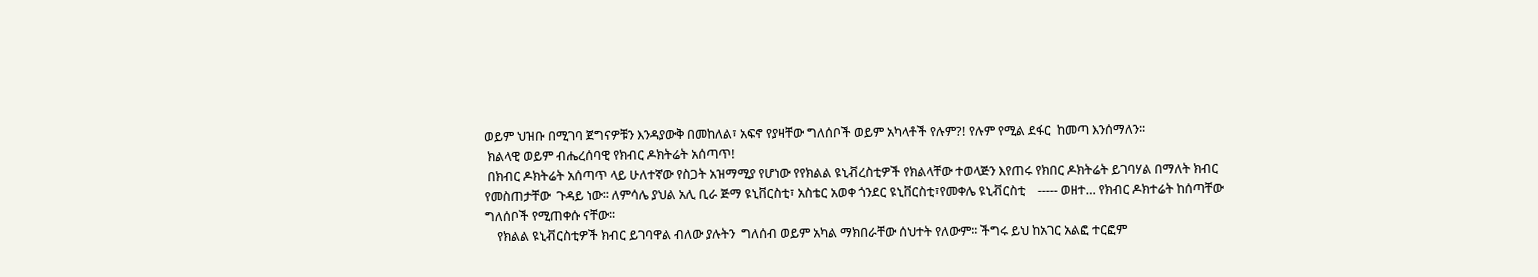ወይም ህዝቡ በሚገባ ጀግናዎቹን እንዳያውቅ በመከለል፣ አፍኖ የያዛቸው ግለሰቦች ወይም አካላቶች የሉም?! የሉም የሚል ደፋር  ከመጣ እንሰማለን፡፡
 ክልላዊ ወይም ብሔረሰባዊ የክብር ዶክትሬት አሰጣጥ!
 በክብር ዶክትሬት አሰጣጥ ላይ ሁለተኛው የስጋት አዝማሚያ የሆነው የየክልል ዩኒቭረስቲዎች የክልላቸው ተወላጅን እየጠሩ የክበር ዶክትሬት ይገባሃል በማለት ክብር የመስጠታቸው  ጉዳይ ነው፡፡ ለምሳሌ ያህል አሊ ቢራ ጅማ ዩኒቨርስቲ፣ አስቴር አወቀ ጎንደር ዩኒቨርስቲ፣የመቀሌ ዩኒቭርስቲ    ----- ወዘተ… የክብር ዶክተሬት ከሰጣቸው ግለሰቦች የሚጠቀሱ ናቸው፡፡
    የክልል ዩኒቭርስቲዎች ክብር ይገባዋል ብለው ያሉትን  ግለሰብ ወይም አካል ማክበራቸው ሰህተት የለውም፡፡ ችግሩ ይህ ከአገር አልፎ ተርፎም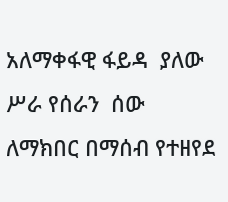አለማቀፋዊ ፋይዳ  ያለው  ሥራ የሰራን  ሰው ለማክበር በማሰብ የተዘየደ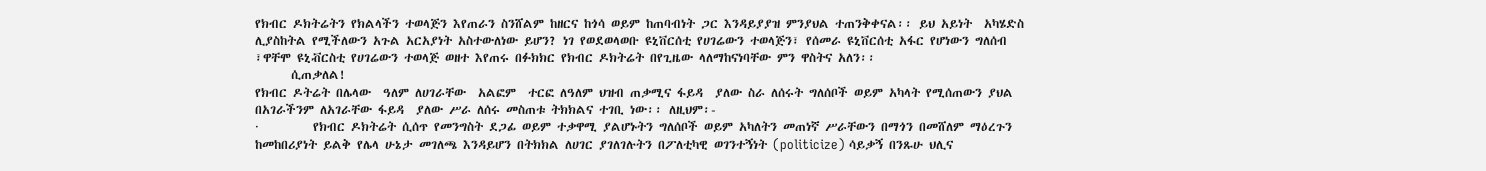የክብር ዶክትሬትን የክልላችን ተወላጅን እየጠራን ስንሸልም ከዘርና ከጎሳ ወይም ከጠባብነት ጋር እንዳይያያዝ ምንያህል ተጠንቅቀናል፡፡ ይህ አይነት  አካሄድስ ሊያስከትል የሚችለውን አጉል አርአያነት አስተውለነው ይሆን? ነገ የወደወላወቡ ዩኒቨርሰቲ የሀገሬውን ተወላጅን፣ የሰመራ ዩኒቨርሰቲ አፋር የሆነውን ግለሰብ ፣ዋቸሞ ዩኒቭርስቲ የሀገሬውን ተወላጅ ወዘተ እየጠሩ በፉክክር የክብር ዶክትሬት በየጊዜው ላለማከናነባቸው ምን ዋስትና አለን፡፡
      ሲጠቃለል!
የክብር ዶትሬት በሌላው  ዓለም ለሀገራቸው  አልፎም  ተርፎ ለዓለም ህዝብ ጠቃሚና ፋይዳ  ያለው ስራ ለሰሩት ግለሰቦች ወይም አካላት የሚሰጠውን ያህል በአገራችንም ለአገራቸው ፋይዳ  ያለው ሥራ ለሰሩ መስጠቱ ትክክልና ተገቢ ነው፡፡ ለዚህም፡-
·         የክብር ዶክትሬት ሲሰጥ የመንግስት ደጋፊ ወይም ተቃዋሚ ያልሆኑትን ግለሰቦች ወይም አካለትን መጠነኛ ሥራቸውን በማጎን በመሸለም ማዕረጉን ከመከበሪያነት ይልቅ የሌላ ሁኔታ መገለጫ እንዳይሆን በትክክል ለሀገር ያገለገሉትን በፖለቲካዊ ወገንተኝነት (politicize) ሳይቃኝ በንጹሁ ህሊና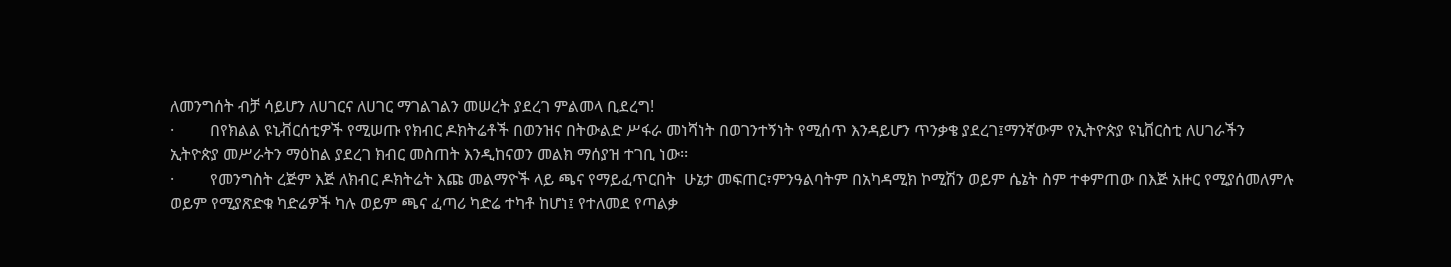ለመንግሰት ብቻ ሳይሆን ለሀገርና ለሀገር ማገልገልን መሠረት ያደረገ ምልመላ ቢደረግ!
·         በየክልል ዩኒቭርሰቲዎች የሚሠጡ የክብር ዶክትሬቶች በወንዝና በትውልድ ሥፋራ መነሻነት በወገንተኝነት የሚሰጥ እንዳይሆን ጥንቃቄ ያደረገ፤ማንኛውም የኢትዮጵያ ዩኒቨርስቲ ለሀገራችን ኢትዮጵያ መሥራትን ማዕከል ያደረገ ክብር መስጠት እንዲከናወን መልክ ማሰያዝ ተገቢ ነው፡፡
·         የመንግስት ረጅም እጅ ለክብር ዶክትሬት እጩ መልማዮች ላይ ጫና የማይፈጥርበት  ሁኔታ መፍጠር፣ምንዓልባትም በአካዳሚክ ኮሚሽን ወይም ሴኔት ስም ተቀምጠው በእጅ አዙር የሚያሰመለምሉ ወይም የሚያጽድቁ ካድሬዎች ካሉ ወይም ጫና ፈጣሪ ካድሬ ተካቶ ከሆነ፤ የተለመደ የጣልቃ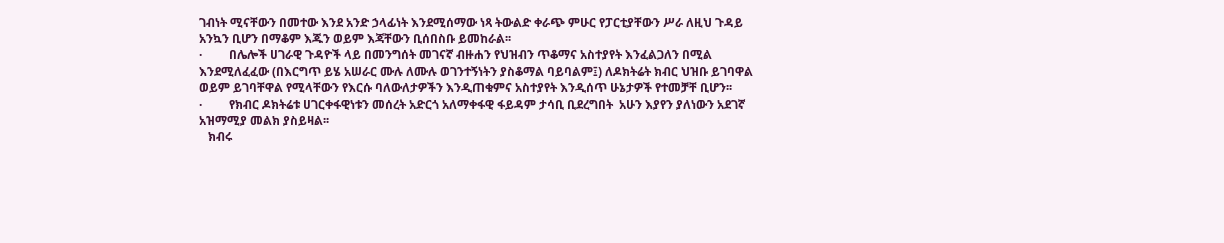ገብነት ሚናቸውን በመተው እንደ አንድ ኃላፊነት እንደሚሰማው ነጻ ትውልድ ቀራጭ ምሁር የፓርቲያቸውን ሥራ ለዚህ ጉዳይ አንኳን ቢሆን በማቆም እጁን ወይም እጃቸውን ቢሰበስቡ ይመከራል፡፡
·         በሌሎች ሀገራዊ ጉዳዮች ላይ በመንግሰት መገናኛ ብዙሐን የህዝብን ጥቆማና አስተያየት እንፈልጋለን በሚል እንደሚለፈፈው (በእርግጥ ይሄ አሠራር ሙሉ ለሙሉ ወገንተኝነትን ያስቆማል ባይባልም፤) ለዶክትሬት ክብር ህዝቡ ይገባዋል ወይም ይገባቸዋል የሚላቸውን የእርሱ ባለውለታዎችን እንዲጠቁምና አስተያየት እንዲሰጥ ሁኔታዎች የተመቻቸ ቢሆን፡፡
·         የክብር ዶክትሬቱ ሀገርቀፋዊነቱን መሰረት አድርጎ አለማቀፋዊ ፋይዳም ታሳቢ ቢደረግበት  አሁን እያየን ያለነውን አደገኛ አዝማሚያ መልክ ያስይዛል፡፡
   ክብሩ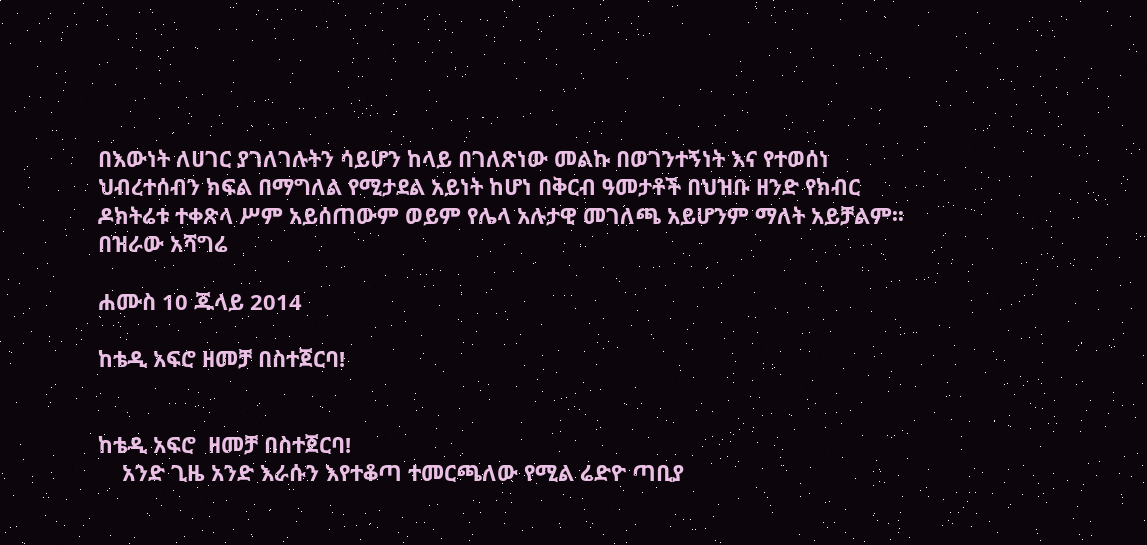በእውነት ለሀገር ያገለገሉትን ሳይሆን ከላይ በገለጽነው መልኩ በወገንተኝነት እና የተወሰነ ህብረተሰብን ክፍል በማግለል የሚታደል አይነት ከሆነ በቅርብ ዓመታቶች በህዝቡ ዘንድ የክብር ዶክትሬቱ ተቀጽላ ሥም አይሰጠውም ወይም የሌላ አሉታዊ መገለጫ አይሆንም ማለት አይቻልም፡፡ በዝራው አሻግሬ

ሐሙስ 10 ጁላይ 2014

ከቴዲ አፍሮ ዘመቻ በስተጀርባ!


ከቴዲ አፍሮ  ዘመቻ በስተጀርባ!
    አንድ ጊዜ አንድ እራሱን እየተቆጣ ተመርጫለው የሚል ሬድዮ ጣቢያ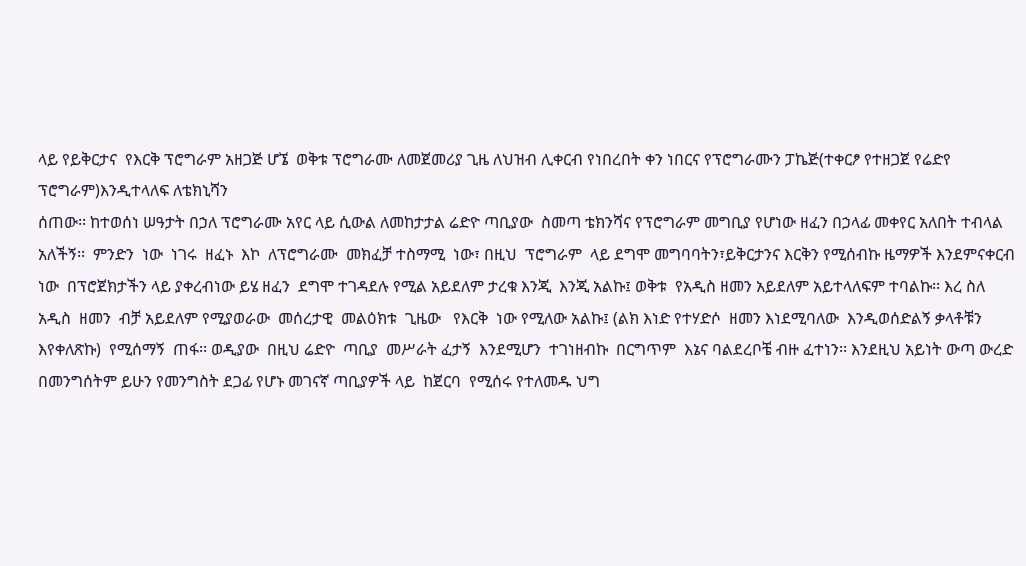ላይ የይቅርታና  የእርቅ ፕሮግራም አዘጋጅ ሆኜ  ወቅቱ ፕሮግራሙ ለመጀመሪያ ጊዜ ለህዝብ ሊቀርብ የነበረበት ቀን ነበርና የፕሮግራሙን ፓኬጅ(ተቀርፆ የተዘጋጀ የሬድየ ፕሮግራም)እንዲተላለፍ ለቴክኒሻን
ሰጠው፡፡ ከተወሰነ ሠዓታት በኃለ ፕሮግራሙ አየር ላይ ሲውል ለመከታታል ሬድዮ ጣቢያው  ስመጣ ቴክንሻና የፕሮግራም መግቢያ የሆነው ዘፈን በኃላፊ መቀየር አለበት ተብላል አለችኝ፡፡  ምንድን  ነው  ነገሩ  ዘፈኑ  እኮ  ለፕሮግራሙ  መክፈቻ ተስማሚ  ነው፣ በዚህ  ፕሮግራም  ላይ ደግሞ መግባባትን፣ይቅርታንና እርቅን የሚሰብኩ ዜማዎች እንደምናቀርብ ነው  በፕሮጀክታችን ላይ ያቀረብነው ይሄ ዘፈን  ደግሞ ተገዳደሉ የሚል አይደለም ታረቁ እንጂ  እንጂ አልኩ፤ ወቅቱ  የአዲስ ዘመን አይደለም አይተላለፍም ተባልኩ፡፡ እረ ስለ አዲስ  ዘመን  ብቻ አይደለም የሚያወራው  መሰረታዊ  መልዕክቱ  ጊዜው   የእርቅ  ነው የሚለው አልኩ፤ (ልክ እነድ የተሃድሶ  ዘመን እነደሚባለው  እንዲወሰድልኝ ቃላቶቹን  እየቀለጽኩ)  የሚሰማኝ  ጠፋ፡፡ ወዲያው  በዚህ ሬድዮ  ጣቢያ  መሥራት ፈታኝ  እንደሚሆን  ተገነዘብኩ  በርግጥም  እኔና ባልደረቦቼ ብዙ ፈተነን፡፡ እንደዚህ አይነት ውጣ ውረድ በመንግሰትም ይሁን የመንግስት ደጋፊ የሆኑ መገናኛ ጣቢያዎች ላይ  ከጀርባ  የሚሰሩ የተለመዱ ህግ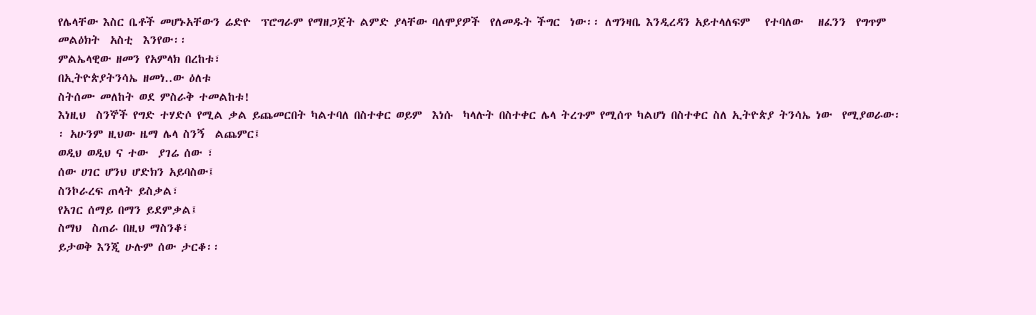የሌላቸው እስር ቤቶች መሆኑአቸውን ሬድዮ  ፕሮግራም የማዘጋጀት ልምድ ያላቸው ባለሞያዎች  የለመዱት ችግር  ነው፡፡ ለግንዛቤ እንዲረዳን አይተላለፍም   የተባለው   ዘፈንን  የግጥም  መልዕክት  አስቲ  እንየው፡፡
ምልኤላዊው ዘመን የአምላክ በረከቱ፣
በኢትዮጵያትንሳኤ ዘመነ..ው ዕለቱ
ስትሰሙ መለከት ወደ ምስራቅ ተመልከቱ!
እነዚህ  ስንኞች የግድ ተሃድሶ የሚል ቃል ይጨመርበት ካልተባለ በስተቀር ወይም  እነሱ  ካላሉት በስተቀር ሌላ ትረጉም የሚሰጥ ካልሆነ በስተቀር ስለ ኢትዮጵያ ትንሳኤ ነው  የሚያወራው፡፡ አሁንም ዚህው ዜማ ሌላ ስንኝ  ልጨምር፤
ወዲህ ወዲህ ና ተው  ያገሬ ሰው ፣
ሰው ሀገር ሆንህ ሆድክን አይባስው፤
ስንኮራረፍ ጠላት ይስቃል፣
የአገር ሰማይ በማን ይደምቃል፤
ስማህ  ስጠራ በዚህ ማስንቆ፣
ይታወቅ እንጂ ሁሉም ሰው ታርቆ፡፡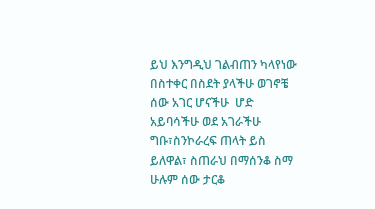ይህ እንግዲህ ገልብጠን ካላየነው በስተቀር በስደት ያላችሁ ወገኖቼ ሰው አገር ሆናችሁ  ሆድ አይባሳችሁ ወደ አገራችሁ ግቡ፣ስንኮራረፍ ጠላት ይስ ይለዋል፣ ስጠራህ በማሰንቆ ስማ  ሁሉም ሰው ታርቆ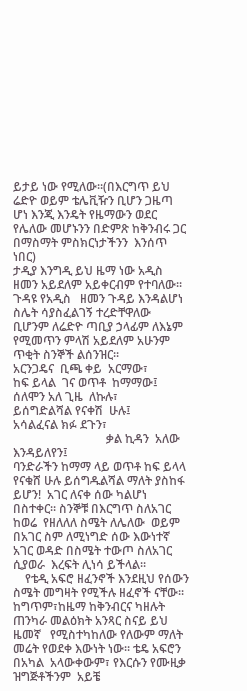ይታይ ነው የሚለው፡፡(በእርግጥ ይህ ሬድዮ ወይም ቴሌቪዥን ቢሆን ጋዜጣ ሆነ እንጂ እንዴት የዜማውን ወደር የሌለው መሆኑንን በድምጽ ከቅንብሩ ጋር  በማስማት ምስክርነታችንን  እንሰጥ  ነበር)
ታዲያ እንግዲ ይህ ዜማ ነው አዲስ ዘመን አይደለም አይቀርብም የተባለው፡፡ ጉዳዩ የአዲስ   ዘመን ጉዳይ እንዳልሆነ ስሌት ሳያስፈልገኝ ተረድቸዋለው ቢሆንም ለሬድዮ ጣቢያ ኃላፊም ለእኔም የሚመጥን ምላሽ አይደለም አሁንም ጥቂት ስንኞች ልሰንዝር፡፡
አርንጋዴና  ቢጫ ቀይ  አርማው፣
ከፍ ይላል  ገና ወጥቶ  ከማማው፤
ሰለሞን አለ ጊዜ  ለኩሉ፣
ይሰግድልሻል የናቀሽ  ሁሉ፤
አሳልፈናል ክፉ ደጉን፣
                               ቃል ኪዳን  አለው  እንዳይለየን፤
ባንድራችን ከማማ ላይ ወጥቶ ከፍ ይላላ የናቁሸ ሁሉ ይሰግዱልሻል ማለት ያስከፋ ይሆን!  አገር ለናቀ ሰው ካልሆነ በስተቀር፡፡ ስንኞቹ በእርግጥ ስለአገር ከወሬ  የዘለለለ ስሜት ለሌለው  ወይም በአገር ስም ለሚነግድ ሰው እውነተኛ አገር ወዳድ በስሜት ተውጦ ስለአገር ሲያወራ  እረፍት ሊነሳ ይችላል፡፡
    የቴዲ አፍሮ ዘፈንኖች እንደዚህ የሰውን ስሜት መግዛት የሚችሉ ዘፈኖች ናቸው፡፡  ከግጥም፣ከዜማ ከቅንብርና ካዘሉት ጠንካራ መልዕክት አንጻር ስናይ ይህ ዜመኛ   የሚስተካከለው የለውም ማለት መሬት የወደቀ እውነት ነው፡፡ ቴዴ አፍሮን በአካል  አላውቀውም፣ የእርሱን የሙዚቃ  ዝግጅቶችንም  አይቼ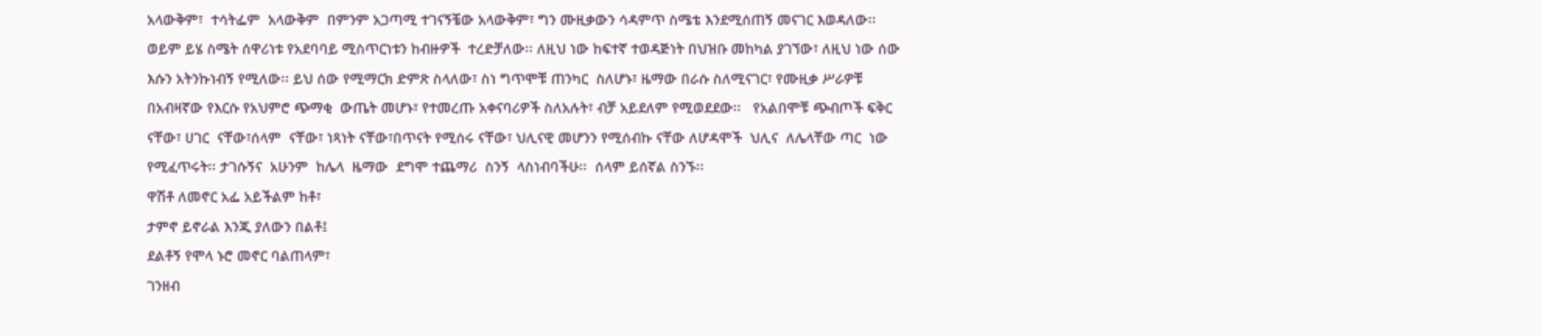አላውቅም፣  ተሳትፌም  አላውቅም  በምንም አጋጣሚ ተገናኝቼው አላውቅም፣ ግን ሙዚቃውን ሳዳምጥ ስሜቴ እንደሚሰጠኝ መናገር እወዳለው፡፡ ወይም ይሄ ስሜት ሰዋሪነቱ የአደባባይ ሚስጥርነቱን ከብዙዎች  ተረድቻለው፡፡ ለዚህ ነው ከፍተኛ ተወዳጅነት በህዝቡ መከካል ያገኘው፣ ለዚህ ነው ሰው   እሱን አትንኩነብኝ የሚለው፡፡ ይህ ሰው የሚማርክ ድምጽ ስላለው፣ ስነ ግጥሞቹ ጠንካር  ስለሆኑ፣ ዜማው በራሱ ስለሚናገር፣ የሙዚቃ ሥራዎቹ በአብዛኛው የእርሱ የአህምሮ ጭማቂ  ውጤት መሆኑ፣ የተመረጡ አቀናባሪዎች ስለአሉት፣ ብቻ አይደለም የሚወደደው፡፡   የአልበሞቹ ጭብጦች ፍቅር  ናቸው፣ ሀገር  ናቸው፣ሰላም  ናቸው፣ ነጻነት ናቸው፣በጥናት የሚሰሩ ናቸው፣ ህሊናዊ መሆንን የሚሰብኩ ናቸው ለሆዳሞች  ህሊና  ለሌላቸው ጣር  ነው  የሚፈጥሩት፡፡ ታገሱኝና  አሁንም  ከሌላ  ዜማው  ደግሞ ተጨማሪ  ስንኝ  ላስነብባችሁ፡፡  ሰላም ይሰኛል ስንኙ፡፡
ዋሽቶ ለመኖር አፌ አይችልም ከቶ፣
ታምኖ ይኖራል እንጂ ያለውን በልቶ፤
ደልቶኝ የሞላ ኑሮ መኖር ባልጠላም፣
ገንዘብ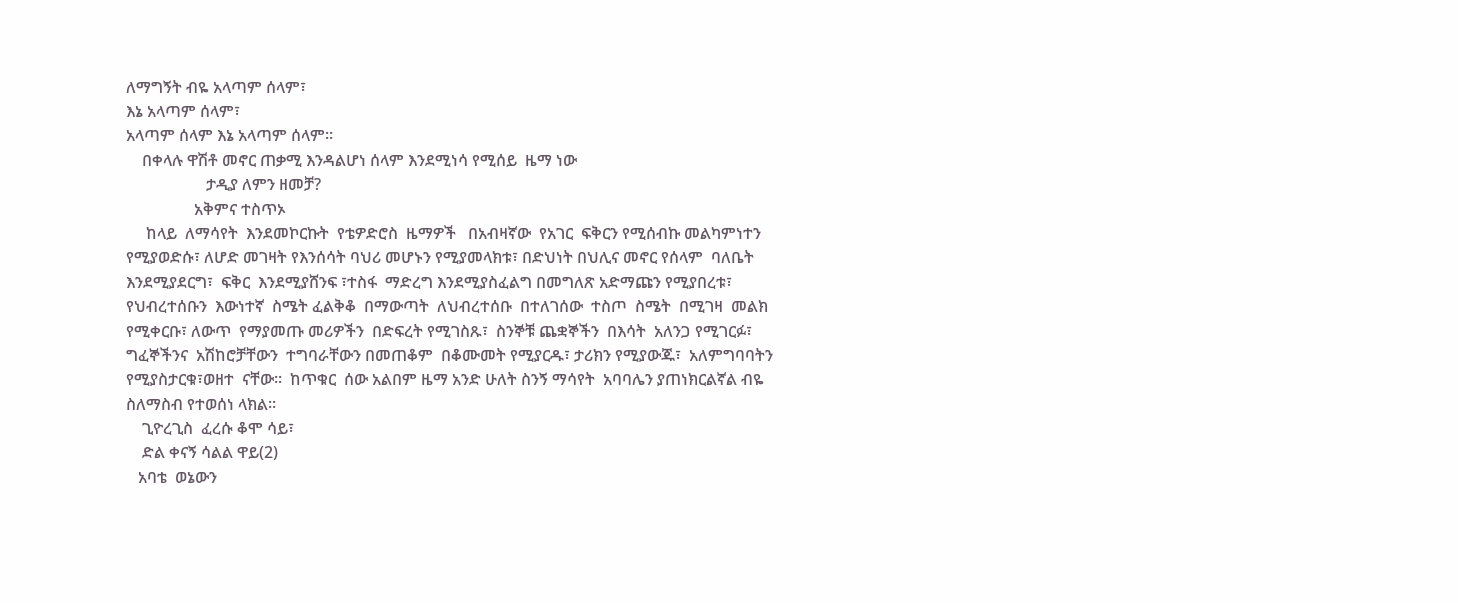ለማግኝት ብዬ አላጣም ሰላም፣
እኔ አላጣም ሰላም፣
አላጣም ሰላም እኔ አላጣም ሰላም፡፡
    በቀላሉ ዋሽቶ መኖር ጠቃሚ እንዳልሆነ ሰላም እንደሚነሳ የሚሰይ  ዜማ ነው
                    ታዲያ ለምን ዘመቻ?
                 አቅምና ተስጥኦ
     ከላይ  ለማሳየት  እንደመኮርኩት  የቴዎድሮስ  ዜማዎች   በአብዛኛው  የአገር  ፍቅርን የሚሰብኩ መልካምነተን የሚያወድሱ፣ ለሆድ መገዛት የእንሰሳት ባህሪ መሆኑን የሚያመላክቱ፣ በድህነት በህሊና መኖር የሰላም  ባለቤት እንደሚያደርግ፣  ፍቅር  እንደሚያሸንፍ ፣ተስፋ  ማድረግ እንደሚያስፈልግ በመግለጽ አድማጩን የሚያበረቱ፣ የህብረተሰቡን  እውነተኛ  ስሜት ፈልቅቆ  በማውጣት  ለህብረተሰቡ  በተለገሰው  ተስጦ  ስሜት  በሚገዛ  መልክ  የሚቀርቡ፣ ለውጥ  የማያመጡ መሪዎችን  በድፍረት የሚገስጹ፣  ስንኞቹ ጨቋኞችን  በእሳት  አለንጋ የሚገርፉ፣ ግፈኞችንና  አሽከሮቻቸውን  ተግባራቸውን በመጠቆም  በቆሙመት የሚያርዱ፣ ታሪክን የሚያውጁ፣  አለምግባባትን  የሚያስታርቁ፣ወዘተ  ናቸው፡፡  ከጥቁር  ሰው አልበም ዜማ አንድ ሁለት ስንኝ ማሳየት  አባባሌን ያጠነክርልኛል ብዬ ስለማስብ የተወሰነ ላክል፡፡
    ጊዮረጊስ  ፈረሱ ቆሞ ሳይ፣
    ድል ቀናኝ ሳልል ዋይ(2)
   አባቴ  ወኔውን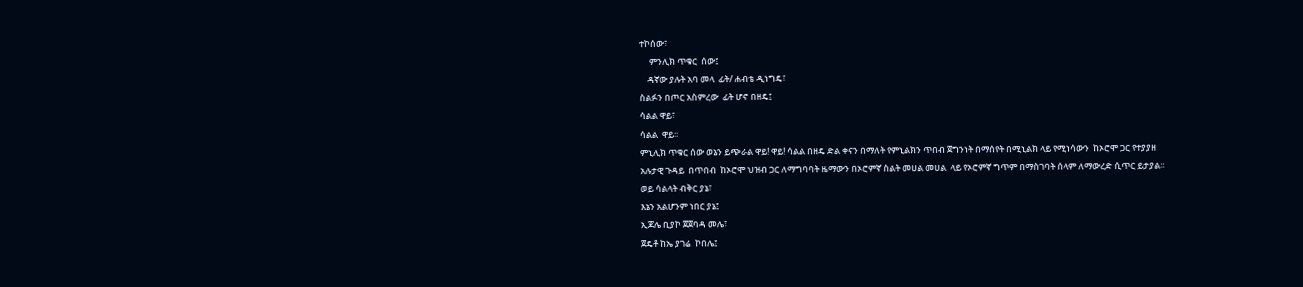ተኮሰው፣
     ምንሊክ ጥቁር  ሰው፤
    ዳኛው ያሉት አባ መላ  ፊት/ ሐብቴ ዲነግዴ፣
ስልፉን በጦር አስምረው  ፊት ሆኖ በዘዴ፤
ሳልል ዋይ፣
ሳልል  ዋይ፡፡
ምኒሊክ ጥቁር ሰው ወኔን ይጭራል ዋይ! ዋይ! ሳልል በዘዴ ድል ቀናን በማለት የምኒልክን ጥበብ ጀግንነት በማሰየት በሚኒልክ ላይ የሚነሳውን  ከኦሮሞ ጋር የተያያዘ አሉታዊ ጉዳይ  በጥበብ  ከኦሮሞ ህዝብ ጋር ለማግባባት ዜማውን በኦሮምኛ ስልት መሀል መሀል  ላይ የኦሮምኛ ግጥም በማስገባት ሰላም ለማውረድ ሲጥር ይታያል፡፡
ወይ ሳልላት ብቅር ያኔ፣
እኔን አልሆንም ነበር ያኔ፤
ኢጆሌ ቢያኮ ጀጀባዳ መሌ፣
ጀዴቶ ከኤ ያገሬ  ኮበሌ፤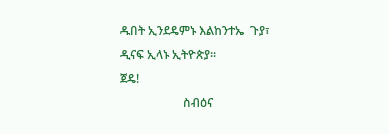ዱበት ኢንደዴምኑ እልከንተኤ  ጉያ፣
ዲናፍ ኢላኑ ኢትዮጵያ፡፡
ጀዴ!
                     ስብዕና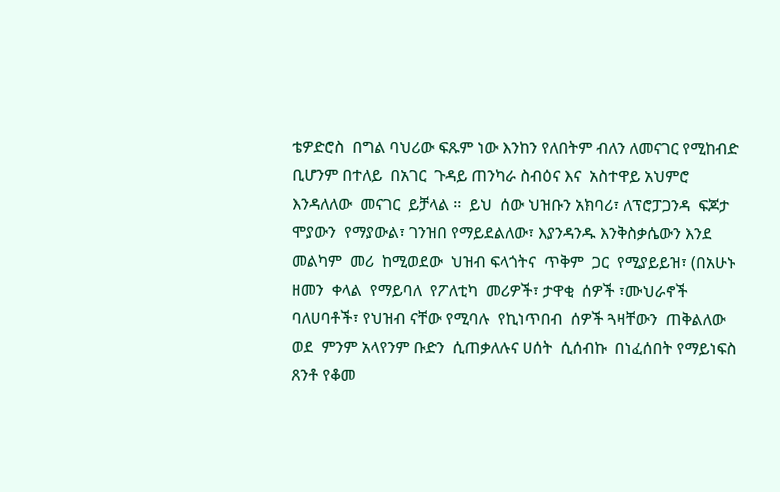ቴዎድሮስ  በግል ባህሪው ፍጹም ነው እንከን የለበትም ብለን ለመናገር የሚከብድ ቢሆንም በተለይ  በአገር  ጉዳይ ጠንካራ ስብዕና እና  አስተዋይ አህምሮ እንዳለለው  መናገር  ይቻላል ፡፡  ይህ  ሰው ህዝቡን አክባሪ፣ ለፕሮፓጋንዳ  ፍጆታ ሞያውን  የማያውል፣ ገንዝበ የማይደልለው፣ እያንዳንዱ እንቅስቃሴውን እንደ  መልካም  መሪ  ከሚወደው  ህዝብ ፍላጎትና  ጥቅም  ጋር  የሚያይይዝ፣ (በአሁኑ  ዘመን  ቀላል  የማይባለ  የፖለቲካ  መሪዎች፣ ታዋቂ  ሰዎች ፣ሙህራኖች  ባለሀባቶች፣ የህዝብ ናቸው የሚባሉ  የኪነጥበብ  ሰዎች ጓዛቸውን  ጠቅልለው  ወደ  ምንም አላየንም ቡድን  ሲጠቃለሉና ሀሰት  ሲሰብኩ  በነፈሰበት የማይነፍስ  ጸንቶ የቆመ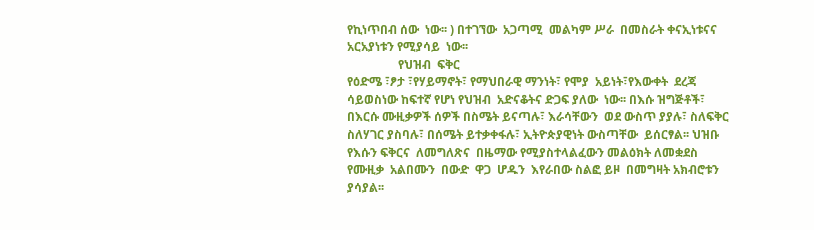የኪነጥበብ ሰው  ነው፡፡ ) በተገኘው  አጋጣሚ  መልካም ሥራ  በመስራት ቀናኢነቱናና  አርአያነቱን የሚያሳይ  ነው፡፡
                 የህዝብ  ፍቅር
የዕድሜ ፣ፆታ ፣የሃይማኖት፣ የማህበራዊ ማንነት፣ የሞያ  አይነት፣የእውቀት  ደረጃ  ሳይወስነው ከፍተኛ የሆነ የህዝብ  አድናቆትና ድጋፍ ያለው  ነው፡፡ በእሱ ዝግጅቶች፣ በእርሱ ሙዚቃዎች ሰዎች በስሜት ይናጣሉ፣ እራሳቸውን  ወደ ውስጥ ያያሉ፣ ስለፍቅር  ስለሃገር ያስባሉ፣ በሰሜት ይተቃቀፋሉ፣ ኢትዮጵያዊነት ውስጣቸው  ይሰርፃል፡፡ ህዝቡ  የእሱን ፍቅርና  ለመግለጽና  በዜማው የሚያስተላልፈውን መልዕክት ለመቋደስ የሙዚቃ  አልበሙን  በውድ  ዋጋ  ሆዱን  እየራበው ስልፎ ይዞ  በመግዛት አክብሮቱን ያሳያል፡፡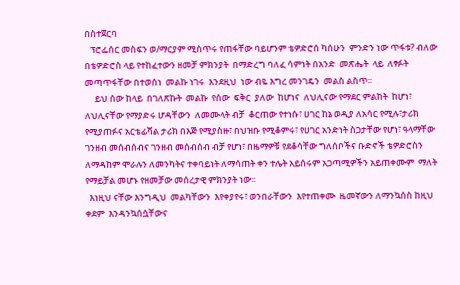በስተጀርባ
   ፕሮፌሰር መስፍን ወ/ማርያም ሚስጥሩ የጠፋቸው ባይሆንም ቴዎድሮሰ ካሰሁን  ምንድን ነው ጥፋቱ? ብለው በቴዎድሮስ ላይ የተከፈተውን ዘመቻ ምክንያት  በማድረግ ባለፈ ሳምነት በአንድ  መጽሔት  ላይ  ለፃፉት  መጣጥፋቸው በተወሰነ  መልኩ ነገሩ  እንደዚህ  ነው ብዬ እግረ መንገዴን  መልስ ልስጥ፡፡
     ይህ ሰው ከላይ  በገለጽኩት  መልኩ  የሰው  ፍቅር  ያለው  ከሆነና  ለህሊናው የማደር ምልከት  ከሆነ፣ ለህሊናቸው የማያድሩ ሆዳቸውን  ለመሙላት ብቻ  ቆርጠው የተነሱ፣ ሀገር ከኔ ወዲያ ለአሳር የሚሉ፣ታሪክ የሚያጠፉና አርቴፊሻል ታሪክ በእጅ የሚያስዙ፣ በህዝቡ የሚቆምሩ፣ የሀገር አንድነት ስጋታቸው የሆነ፣ ዓላማቸው ገንዘብ መሰብሰብና ገንዘብ መሰብሰብ ብቻ የሆነ፣ በዜማዎቹ የደቆሳቸው ግለሰቦችና ቡድኖች ቴዎድሮስን  ለማዳከም ሞራሉን ለመንካትና ተቀባይነት ለማሳጠት ቀን ተሌት አይሰሩም አጋጣሚዎችን አይጠቀሙም  ማለት የማይቻል መሆኑ የዘመቻው መሰረታዊ ምክንያት ነው፡፡
  እነዚህ ናቸው እንግዲህ  መልካቸውን  እየቀያየሩ፣ ወንበራቸውን  እየተጠቀሙ  ዜመኛውን ለማንኳሰስ ከዚህ  ቀደም  እንዳንኳሰሷቸውና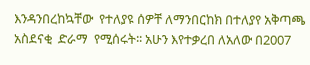እንዳንበረከኳቸው  የተለያዩ ሰዎቸ ለማንበርከክ በተለያየ አቅጣጫ አስደናቂ  ድራማ  የሚሰሩት፡፡ አሁን እየተቃረበ ለአለው በ2007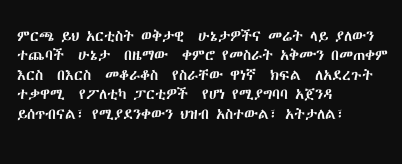ምርጫ ይህ አርቲስት ወቅታዊ  ሁኔታዎችና መሬት ላይ ያለውን ተጨባች  ሁኔታ  በዜማው  ቀምሮ የመስራት አቅሙን በመጠቀም እርስ  በእርስ  መቆራቆስ  የስራቸው ዋነኛ  ክፍል  ለአደረጉት ተቃዋሚ  የፖለቲካ ፓርቲዎች  የሆነ የሚያግባባ አጀንዳ ይሰጥብናል፣ የሚያደንቀውን ህዝብ አስተውል፣ አትታለል፣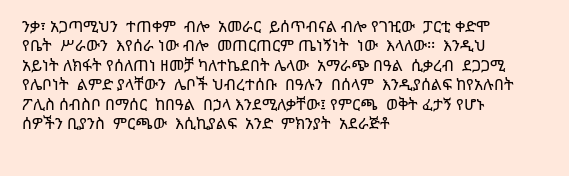ንቃ፣ አጋጣሚህን  ተጠቀም  ብሎ  አመራር  ይሰጥብናል ብሎ የገዢው  ፓርቲ ቀድሞ የቤት  ሥራውን  እየሰራ ነው ብሎ  መጠርጠርም ጤነኝነት  ነው  እላለው፡፡  እንዲህ አይነት ለክፋት የሰለጠነ ዘመቻ ካለተኬደበት ሌላው  አማራጭ በዓል  ሲቃረብ  ደጋጋሚ የሌቦነት  ልምድ ያላቸውን  ሌቦች ህብረተሰቡ  በዓሉን  በሰላም  እንዲያሰልፍ ከየአሉበት ፖሊስ ሰብስቦ በማሰር  ከበዓል  በኃላ እንደሚለቃቸው፤ የምርጫ  ወቅት ፈታኝ የሆኑ  ሰዎችን ቢያንስ  ምርጫው  እሲኪያልፍ  አንድ  ምክንያት  አደራጅቶ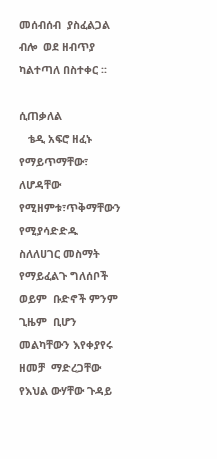መሰብሰብ  ያስፈልጋል ብሎ  ወደ ዘብጥያ  ካልተጣለ በስተቀር ፡፡

ሲጠቃለል
   ቴዲ አፍሮ ዘፈኑ የማይጥማቸው፣ ለሆዳቸው የሚዘምቱ፣ጥቅማቸውን የሚያሳድድዱ ስለለሀገር መስማት የማይፈልጉ ግለሰቦች ወይም  ቡድኖች ምንም  ጊዜም  ቢሆን መልካቸውን እየቀያየሩ ዘመቻ  ማድረጋቸው  የእህል ውሃቸው ጉዳይ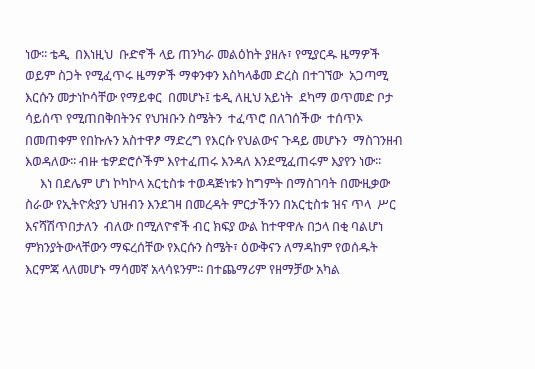ነው፡፡ ቴዲ  በእነዚህ  ቡድኖች ላይ ጠንካራ መልዕከት ያዘሉ፣ የሚያርዱ ዜማዎች ወይም ስጋት የሚፈጥሩ ዜማዎች ማቀንቀን እስካላቆመ ድረስ በተገኘው  አጋጣሚ እርሱን መታነኮሳቸው የማይቀር  በመሆኑ፤ ቴዲ ለዚህ አይነት  ደካማ ወጥመድ ቦታ ሳይሰጥ የሚጠበቅበትንና የህዝቡን ስሜትን  ተፈጥሮ በለገሰችው  ተሰጥኦ በመጠቀም የበኩሉን አስተዋፆ ማድረግ የእርሱ የህልውና ጉዳይ መሆኑን  ማስገንዘብ እወዳለው፡፡ ብዙ ቴዎድሮሶችም እየተፈጠሩ እንዳለ እንደሚፈጠሩም እያየን ነው፡፡
     እነ በደሌም ሆነ ኮካኮላ አርቲስቱ ተወዳጅነቱን ከግምት በማስገባት በሙዚቃው ስራው የኢትዮጵያን ህዝብን እንደገዛ በመረዳት ምርታችንን በአርቲስቱ ዝና ጥላ  ሥር እናሻሽጥበታለን  ብለው በሚለዮኖች ብር ክፍያ ውል ከተዋዋሉ በኃላ በቂ ባልሆነ ምክንያትውላቸውን ማፍረሰቸው የእርሱን ስሜት፣ ዕውቅናን ለማዳከም የወሰዱት እርምጃ ላለመሆኑ ማሳመኛ አላሳዩንም፡፡ በተጨማሪም የዘማቻው አካል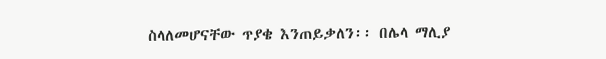ስላለመሆናቸው ጥያቄ እንጠይቃለን፡፡ በሌላ ማሊያ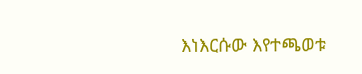እነእርሱው እየተጫወቱ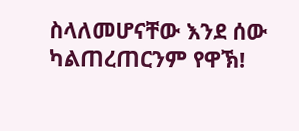ስላለመሆናቸው እንደ ሰው ካልጠረጠርንም የዋኽ!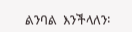ልንባል  እንችላለን፡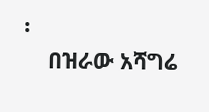፡
    በዝራው አሻግሬ